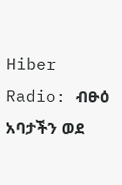Hiber Radio: ብፁዕ አባታችን ወደ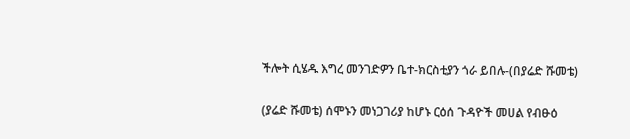ችሎት ሲሄዱ እግረ መንገድዎን ቤተ-ክርስቲያን ጎራ ይበሉ-(በያሬድ ሹመቴ)

(ያሬድ ሹመቴ) ሰሞኑን መነጋገሪያ ከሆኑ ርዕሰ ጉዳዮች መሀል የብፁዕ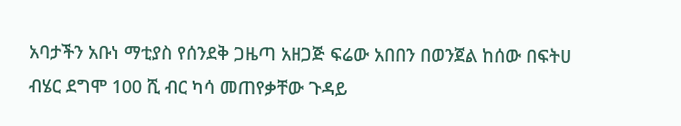አባታችን አቡነ ማቲያስ የሰንደቅ ጋዜጣ አዘጋጅ ፍሬው አበበን በወንጀል ከሰው በፍትሀ ብሄር ደግሞ 100 ሺ ብር ካሳ መጠየቃቸው ጉዳይ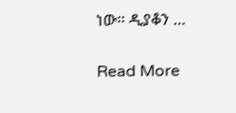ነው። ዲያቆን …

Read More